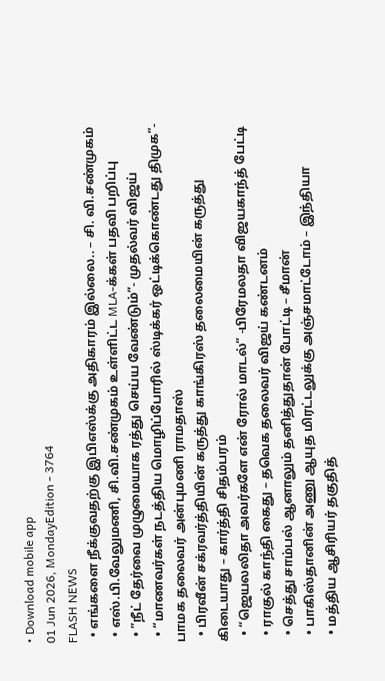• Download mobile app
01 Jun 2026, MondayEdition - 3764
FLASH NEWS
  • எங்களை நீக்குவதற்கு இபிஎஸ்க்கு அதிகாரம் இல்லை.. – சி. வி.சண்முகம்
  • எஸ்.பி.வேலுமணி, சி.வி.சண்முகம் உள்ளிட்ட MLA-க்கள் பதவி பறிப்பு
  • ”நீட் தேர்வை முழுமையாக ரத்து செய்ய வேண்டும்”- முதல்வர் விஜய்
  • “மாணவர்கள் நடத்திய மொழிப்போரில் ஸ்டிக்கர் ஒட்டிக்கொண்டது திமுக”- பாமக தலைவர் அன்புமணி ராமதாஸ்
  • பிரவீன் சக்ரவர்த்தியின் கருத்து காங்கிரஸ் தலைமையின் கருத்து கிடையாது – கார்த்தி சிதம்பரம்
  • “ஜெயலலிதா அவர்களே என் ரோல் மாடல்” -பிரேமலதா விஜயகாந்த் பேட்டி
  • ராகுல் காந்தி கைது – தவெக தலைவர் விஜய் கண்டனம்
  • செத்து சாம்பல் ஆனாலும் தனித்துதான் போட்டி – சீமான்
  • பாகிஸ்தானின் அணு ஆயுத மிரட்டலுக்கு அஞ்சமாட்டோம் – இந்தியா
  • மத்திய ஆசிரியர் தகுதித்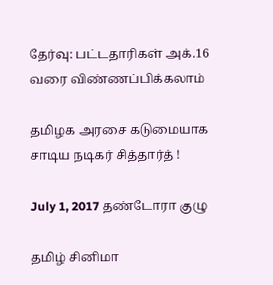தேர்வு: பட்டதாரிகள் அக்.16 வரை விண்ணப்பிக்கலாம்

தமிழக அரசை கடுமையாக சாடிய நடிகர் சித்தார்த் !

July 1, 2017 தண்டோரா குழு

தமிழ் சினிமா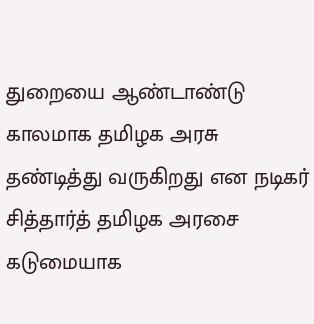துறையை ஆண்டாண்டு காலமாக தமிழக அரசு தண்டித்து வருகிறது என நடிகர் சித்தார்த் தமிழக அரசை கடுமையாக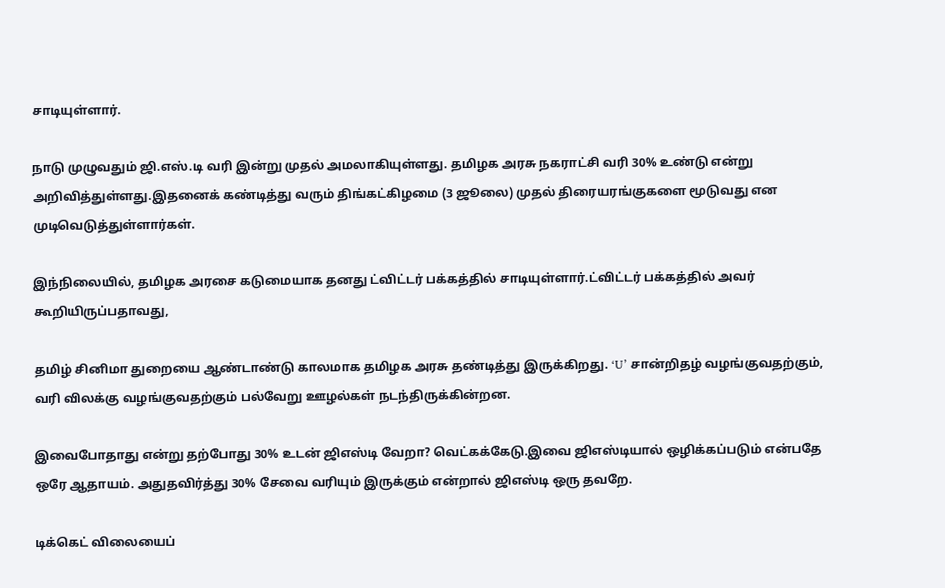சாடியுள்ளார்.

நாடு முழுவதும் ஜி.எஸ்.டி வரி இன்று முதல் அமலாகியுள்ளது. தமிழக அரசு நகராட்சி வரி 30% உண்டு என்று அறிவித்துள்ளது.இதனைக் கண்டித்து வரும் திங்கட்கிழமை (3 ஜூலை) முதல் திரையரங்குகளை மூடுவது என முடிவெடுத்துள்ளார்கள்.

இந்நிலையில், தமிழக அரசை கடுமையாக தனது ட்விட்டர் பக்கத்தில் சாடியுள்ளார்.ட்விட்டர் பக்கத்தில் அவர் கூறியிருப்பதாவது,

தமிழ் சினிமா துறையை ஆண்டாண்டு காலமாக தமிழக அரசு தண்டித்து இருக்கிறது. ‘U’ சான்றிதழ் வழங்குவதற்கும், வரி விலக்கு வழங்குவதற்கும் பல்வேறு ஊழல்கள் நடந்திருக்கின்றன.

இவைபோதாது என்று தற்போது 30% உடன் ஜிஎஸ்டி வேறா? வெட்கக்கேடு.இவை ஜிஎஸ்டியால் ஒழிக்கப்படும் என்பதே ஒரே ஆதாயம். அதுதவிர்த்து 30% சேவை வரியும் இருக்கும் என்றால் ஜிஎஸ்டி ஒரு தவறே.

டிக்கெட் விலையைப்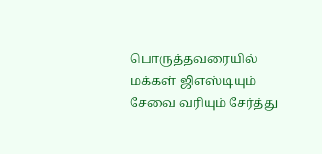பொருத்தவரையில் மக்கள் ஜிஎஸ்டியும் சேவை வரியும் சேர்த்து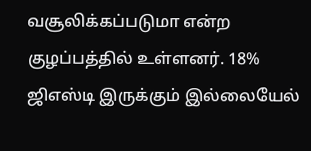வசூலிக்கப்படுமா என்ற குழப்பத்தில் உள்ளனர். 18% ஜிஎஸ்டி இருக்கும் இல்லையேல்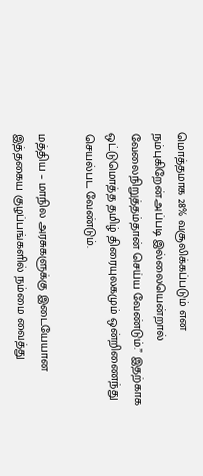மொத்தமாக 28% வசூலிக்கப்படும் என நம்புகிறேன்.அப்படி இல்லையென்றால் வேலைநிறுத்தம்தான் செய்ய வேண்டும்.” இதற்காக ஒட்டுமொத்த தமிழ் திரையுலகமும் ஒன்றிணைந்து செயல்பட வேண்டும்.

மத்திய – மாநில அரசுகளுக்கு இடையேயான இத்தகைய குழப்பங்களில் நம்மை வைத்து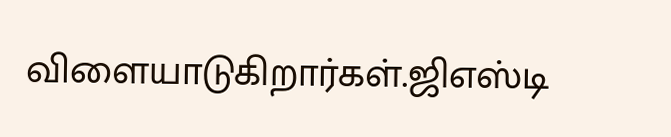விளையாடுகிறார்கள்.ஜிஎஸ்டி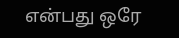என்பது ஒரே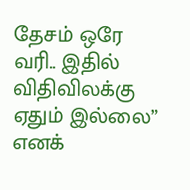தேசம் ஒரே வரி.. இதில் விதிவிலக்கு ஏதும் இல்லை”
எனக்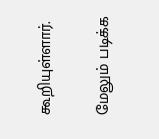கூறியுள்ளார்.

மேலும் படிக்க